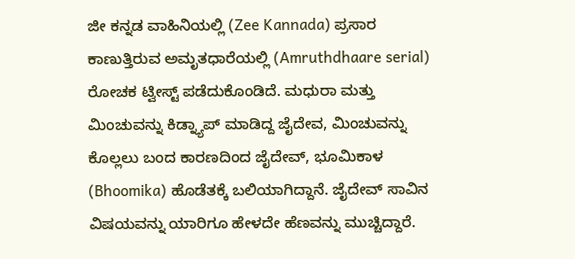ಜೀ ಕನ್ನಡ ವಾಹಿನಿಯಲ್ಲಿ (Zee Kannada) ಪ್ರಸಾರ ಕಾಣುತ್ತಿರುವ ಅಮೃತಧಾರೆಯಲ್ಲಿ (Amruthdhaare serial) ರೋಚಕ ಟ್ವೀಸ್ಟ್ ಪಡೆದುಕೊಂಡಿದೆ. ಮಧುರಾ ಮತ್ತು ಮಿಂಚುವನ್ನು ಕಿಡ್ನ್ಯಾಪ್ ಮಾಡಿದ್ದ ಜೈದೇವ, ಮಿಂಚುವನ್ನು ಕೊಲ್ಲಲು ಬಂದ ಕಾರಣದಿಂದ ಜೈದೇವ್, ಭೂಮಿಕಾಳ (Bhoomika) ಹೊಡೆತಕ್ಕೆ ಬಲಿಯಾಗಿದ್ದಾನೆ. ಜೈದೇವ್ ಸಾವಿನ ವಿಷಯವನ್ನು ಯಾರಿಗೂ ಹೇಳದೇ ಹೆಣವನ್ನು ಮುಚ್ಚಿದ್ದಾರೆ.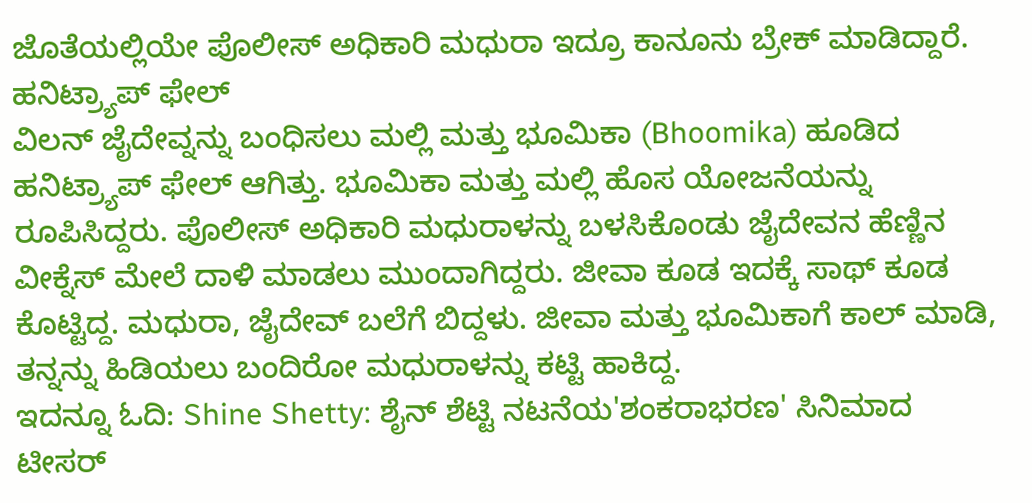ಜೊತೆಯಲ್ಲಿಯೇ ಪೊಲೀಸ್ ಅಧಿಕಾರಿ ಮಧುರಾ ಇದ್ರೂ ಕಾನೂನು ಬ್ರೇಕ್ ಮಾಡಿದ್ದಾರೆ.
ಹನಿಟ್ರ್ಯಾಪ್ ಫೇಲ್
ವಿಲನ್ ಜೈದೇವ್ನನ್ನು ಬಂಧಿಸಲು ಮಲ್ಲಿ ಮತ್ತು ಭೂಮಿಕಾ (Bhoomika) ಹೂಡಿದ ಹನಿಟ್ರ್ಯಾಪ್ ಫೇಲ್ ಆಗಿತ್ತು. ಭೂಮಿಕಾ ಮತ್ತು ಮಲ್ಲಿ ಹೊಸ ಯೋಜನೆಯನ್ನು ರೂಪಿಸಿದ್ದರು. ಪೊಲೀಸ್ ಅಧಿಕಾರಿ ಮಧುರಾಳನ್ನು ಬಳಸಿಕೊಂಡು ಜೈದೇವನ ಹೆಣ್ಣಿನ ವೀಕ್ನೆಸ್ ಮೇಲೆ ದಾಳಿ ಮಾಡಲು ಮುಂದಾಗಿದ್ದರು. ಜೀವಾ ಕೂಡ ಇದಕ್ಕೆ ಸಾಥ್ ಕೂಡ ಕೊಟ್ಟಿದ್ದ. ಮಧುರಾ, ಜೈದೇವ್ ಬಲೆಗೆ ಬಿದ್ದಳು. ಜೀವಾ ಮತ್ತು ಭೂಮಿಕಾಗೆ ಕಾಲ್ ಮಾಡಿ, ತನ್ನನ್ನು ಹಿಡಿಯಲು ಬಂದಿರೋ ಮಧುರಾಳನ್ನು ಕಟ್ಟಿ ಹಾಕಿದ್ದ.
ಇದನ್ನೂ ಓದಿ: Shine Shetty: ಶೈನ್ ಶೆಟ್ಟಿ ನಟನೆಯ'ಶಂಕರಾಭರಣ' ಸಿನಿಮಾದ ಟೀಸರ್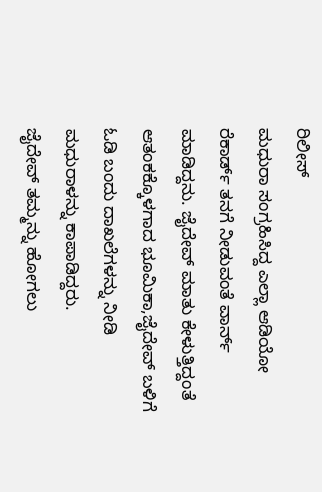ರಿಲೀಸ್
ಮಧುರಾ ಸಂಗ್ರಹಿಸಿದ್ದ ಎಲ್ಲಾ ಆಡಿಯೋ ರೆಕಾರ್ಡ್ ತನಗೆ ನೀಡುವಂತೆ ವಾರ್ನ್ ಮಾಡಿದ್ದನು. ಜೈದೇವ್ ಮಾತು ಕೇಳುತ್ತಿದ್ದಂತೆ ಆತಂಕಕ್ಕೊಳಗಾದ ಭೂಮಿಕಾ,ಜೈದೇವ್ ಬಳಿಗೆ ಓಡಿ ಬಂದು ದಾಖಲೆಗಳನ್ನು ನೀಡಿ ಮಧುರಾಳನ್ನು ಕಾಪಾಡಿದ್ದರು.
ಜೈದೇವ್ ತಮ್ಮನ್ನು ಹೋಗಲು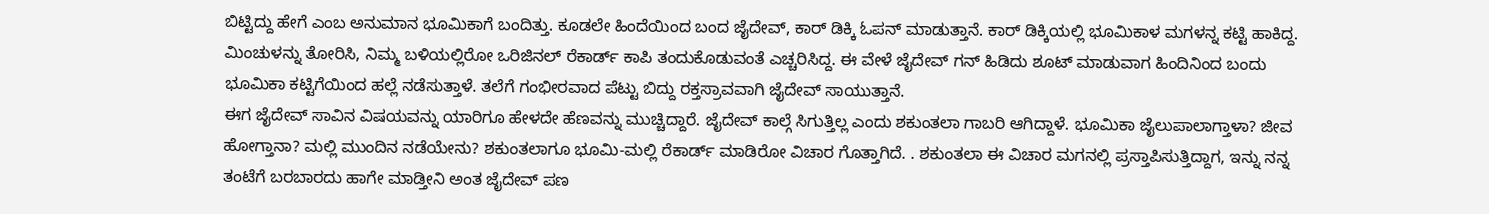ಬಿಟ್ಟಿದ್ದು ಹೇಗೆ ಎಂಬ ಅನುಮಾನ ಭೂಮಿಕಾಗೆ ಬಂದಿತ್ತು. ಕೂಡಲೇ ಹಿಂದೆಯಿಂದ ಬಂದ ಜೈದೇವ್, ಕಾರ್ ಡಿಕ್ಕಿ ಓಪನ್ ಮಾಡುತ್ತಾನೆ. ಕಾರ್ ಡಿಕ್ಕಿಯಲ್ಲಿ ಭೂಮಿಕಾಳ ಮಗಳನ್ನ ಕಟ್ಟಿ ಹಾಕಿದ್ದ.
ಮಿಂಚುಳನ್ನು ತೋರಿಸಿ, ನಿಮ್ಮ ಬಳಿಯಲ್ಲಿರೋ ಒರಿಜಿನಲ್ ರೆಕಾರ್ಡ್ ಕಾಪಿ ತಂದುಕೊಡುವಂತೆ ಎಚ್ಚರಿಸಿದ್ದ. ಈ ವೇಳೆ ಜೈದೇವ್ ಗನ್ ಹಿಡಿದು ಶೂಟ್ ಮಾಡುವಾಗ ಹಿಂದಿನಿಂದ ಬಂದು ಭೂಮಿಕಾ ಕಟ್ಟಿಗೆಯಿಂದ ಹಲ್ಲೆ ನಡೆಸುತ್ತಾಳೆ. ತಲೆಗೆ ಗಂಭೀರವಾದ ಪೆಟ್ಟು ಬಿದ್ದು ರಕ್ತಸ್ರಾವವಾಗಿ ಜೈದೇವ್ ಸಾಯುತ್ತಾನೆ.
ಈಗ ಜೈದೇವ್ ಸಾವಿನ ವಿಷಯವನ್ನು ಯಾರಿಗೂ ಹೇಳದೇ ಹೆಣವನ್ನು ಮುಚ್ಚಿದ್ದಾರೆ. ಜೈದೇವ್ ಕಾಲ್ಗೆ ಸಿಗುತ್ತಿಲ್ಲ ಎಂದು ಶಕುಂತಲಾ ಗಾಬರಿ ಆಗಿದ್ದಾಳೆ. ಭೂಮಿಕಾ ಜೈಲುಪಾಲಾಗ್ತಾಳಾ? ಜೀವ ಹೋಗ್ತಾನಾ? ಮಲ್ಲಿ ಮುಂದಿನ ನಡೆಯೇನು? ಶಕುಂತಲಾಗೂ ಭೂಮಿ-ಮಲ್ಲಿ ರೆಕಾರ್ಡ್ ಮಾಡಿರೋ ವಿಚಾರ ಗೊತ್ತಾಗಿದೆ. . ಶಕುಂತಲಾ ಈ ವಿಚಾರ ಮಗನಲ್ಲಿ ಪ್ರಸ್ತಾಪಿಸುತ್ತಿದ್ದಾಗ, ಇನ್ನು ನನ್ನ ತಂಟೆಗೆ ಬರಬಾರದು ಹಾಗೇ ಮಾಡ್ತೀನಿ ಅಂತ ಜೈದೇವ್ ಪಣ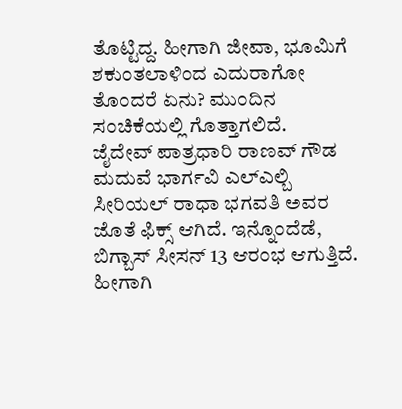ತೊಟ್ಟಿದ್ದ. ಹೀಗಾಗಿ ಜೀವಾ, ಭೂಮಿಗೆ ಶಕುಂತಲಾಳಿಂದ ಎದುರಾಗೋ ತೊಂದರೆ ಏನು? ಮುಂದಿನ ಸಂಚಿಕೆಯಲ್ಲಿ ಗೊತ್ತಾಗಲಿದೆ.
ಜೈದೇವ್ ಪಾತ್ರಧಾರಿ ರಾಣವ್ ಗೌಡ ಮದುವೆ ಭಾರ್ಗವಿ ಎಲ್ಎಲ್ಬಿ ಸೀರಿಯಲ್ ರಾಧಾ ಭಗವತಿ ಅವರ ಜೊತೆ ಫಿಕ್ಸ್ ಆಗಿದೆ. ಇನ್ನೊಂದೆಡೆ, ಬಿಗ್ಬಾಸ್ ಸೀಸನ್ 13 ಆರಂಭ ಆಗುತ್ತಿದೆ. ಹೀಗಾಗಿ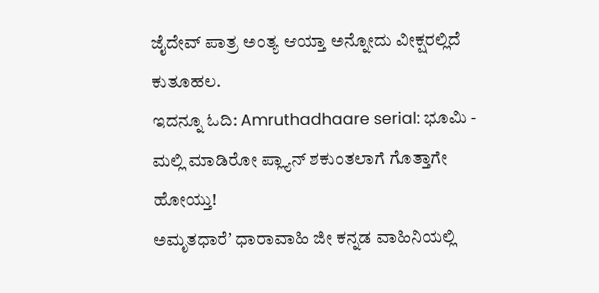ಜೈದೇವ್ ಪಾತ್ರ ಅಂತ್ಯ ಆಯ್ತಾ ಅನ್ನೋದು ವೀಕ್ಷರಲ್ಲಿದೆ ಕುತೂಹಲ.
ಇದನ್ನೂ ಓದಿ: Amruthadhaare serial: ಭೂಮಿ - ಮಲ್ಲಿ ಮಾಡಿರೋ ಪ್ಲ್ಯಾನ್ ಶಕುಂತಲಾಗೆ ಗೊತ್ತಾಗೇ ಹೋಯ್ತು!
ಅಮೃತಧಾರೆʼ ಧಾರಾವಾಹಿ ಜೀ ಕನ್ನಡ ವಾಹಿನಿಯಲ್ಲಿ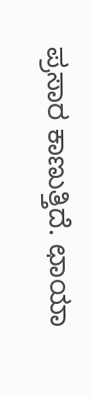ಪ್ರಸಾರ ಕಾಣುತ್ತಿದೆ. ಛಾಯಾ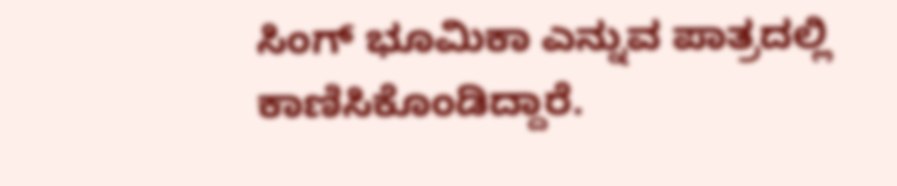ಸಿಂಗ್ ಭೂಮಿಕಾ ಎನ್ನುವ ಪಾತ್ರದಲ್ಲಿ ಕಾಣಿಸಿಕೊಂಡಿದ್ದಾರೆ.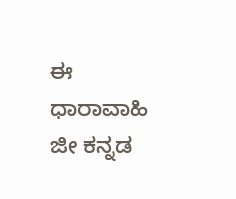ಈ ಧಾರಾವಾಹಿ ಜೀ ಕನ್ನಡ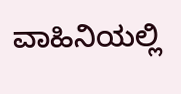ವಾಹಿನಿಯಲ್ಲಿ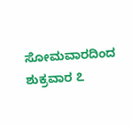ಸೋಮವಾರದಿಂದ ಶುಕ್ರವಾರ ೭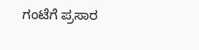ಗಂಟೆಗೆ ಪ್ರಸಾರ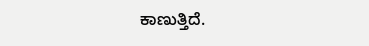ಕಾಣುತ್ತಿದೆ.